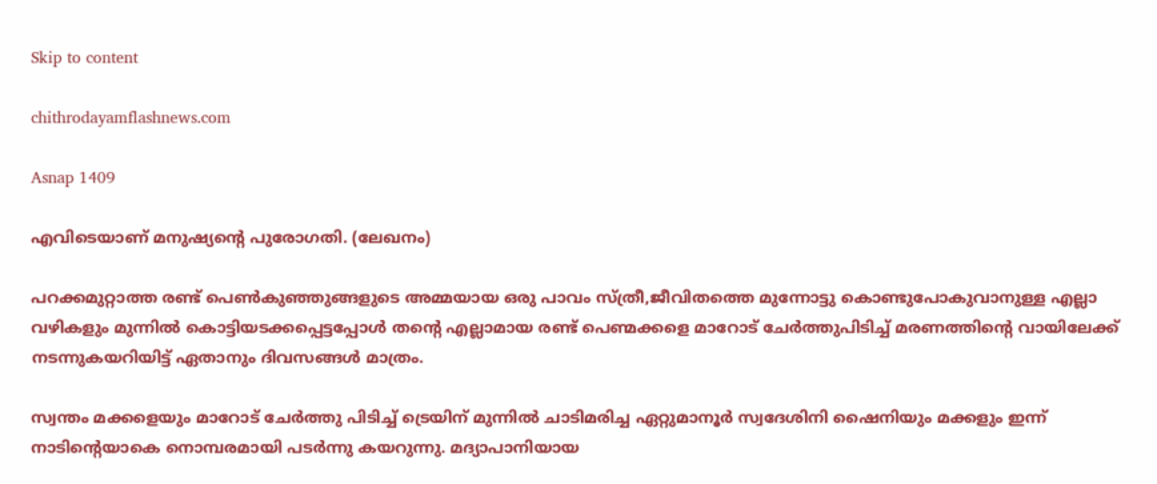Skip to content

chithrodayamflashnews.com

Asnap 1409

എവിടെയാണ് മനുഷ്യന്റെ പുരോഗതി. (ലേഖനം)

പറക്കമുറ്റാത്ത രണ്ട് പെൺകുഞ്ഞുങ്ങളുടെ അമ്മയായ ഒരു പാവം സ്ത്രീ,ജീവിതത്തെ മുന്നോട്ടു കൊണ്ടുപോകുവാനുള്ള എല്ലാ വഴികളും മുന്നിൽ കൊട്ടിയടക്കപ്പെട്ടപ്പോൾ തന്റെ എല്ലാമായ രണ്ട് പെണ്മക്കളെ മാറോട് ചേർത്തുപിടിച്ച് മരണത്തിന്റെ വായിലേക്ക് നടന്നുകയറിയിട്ട് ഏതാനും ദിവസങ്ങൾ മാത്രം.

സ്വന്തം മക്കളെയും മാറോട് ചേർത്തു പിടിച്ച് ട്രെയിന് മുന്നിൽ ചാടിമരിച്ച ഏറ്റുമാനൂർ സ്വദേശിനി ഷൈനിയും മക്കളും ഇന്ന് നാടിന്റെയാകെ നൊമ്പരമായി പടർന്നു കയറുന്നു. മദ്യാപാനിയായ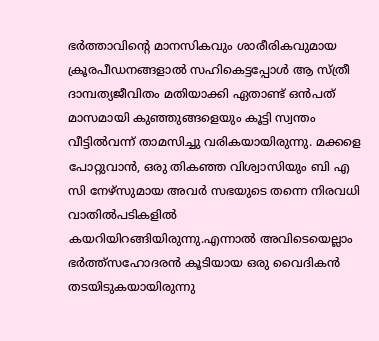ഭർത്താവിന്റെ മാനസികവും ശാരീരികവുമായ ക്രൂരപീഡനങ്ങളാൽ സഹികെട്ടപ്പോൾ ആ സ്ത്രീ ദാമ്പത്യജീവിതം മതിയാക്കി ഏതാണ്ട് ഒൻപത് മാസമായി കുഞ്ഞുങ്ങളെയും കൂട്ടി സ്വന്തം വീട്ടിൽവന്ന് താമസിച്ചു വരികയായിരുന്നു. മക്കളെ പോറ്റുവാൻ, ഒരു തികഞ്ഞ വിശ്വാസിയും ബി എ സി നേഴ്‌സുമായ അവർ സഭയുടെ തന്നെ നിരവധി വാതിൽപടികളിൽ കയറിയിറങ്ങിയിരുന്നു.എന്നാൽ അവിടെയെല്ലാം ഭർത്ത്സഹോദരൻ കൂടിയായ ഒരു വൈദികൻ തടയിടുകയായിരുന്നു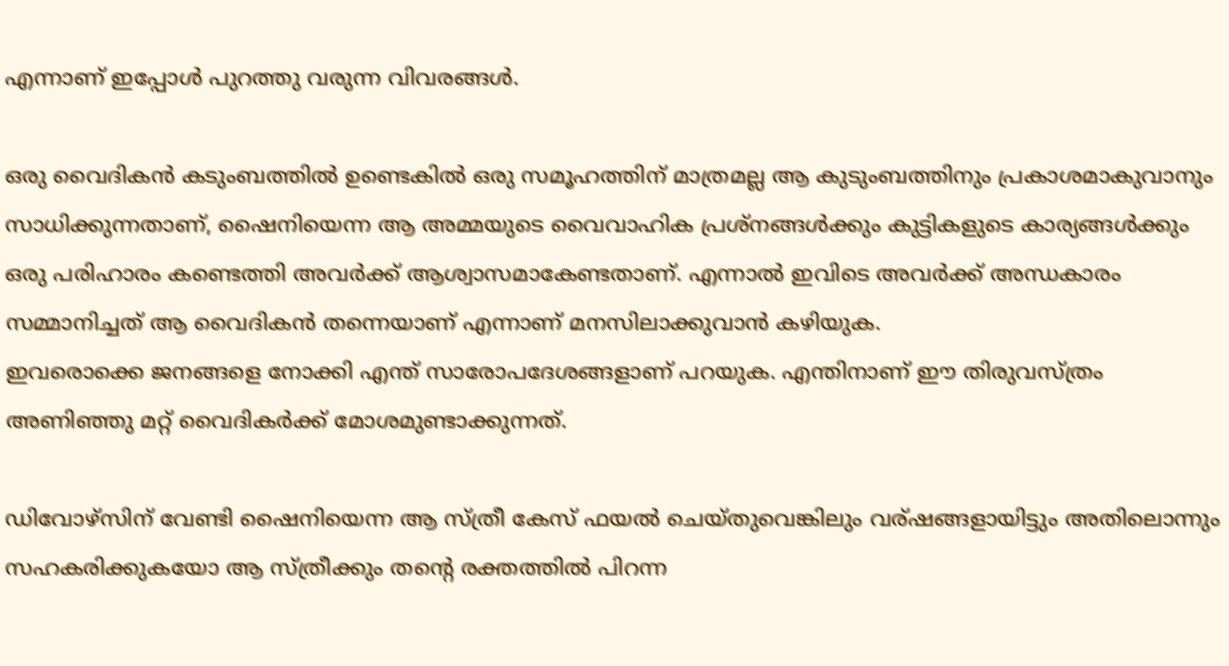എന്നാണ് ഇപ്പോൾ പുറത്തു വരുന്ന വിവരങ്ങൾ.

ഒരു വൈദികൻ കടുംബത്തിൽ ഉണ്ടെകിൽ ഒരു സമൂഹത്തിന് മാത്രമല്ല ആ കുടുംബത്തിനും പ്രകാശമാകുവാനും സാധിക്കുന്നതാണ്, ഷൈനിയെന്ന ആ അമ്മയുടെ വൈവാഹിക പ്രശ്നങ്ങൾക്കും കുട്ടികളുടെ കാര്യങ്ങൾക്കും ഒരു പരിഹാരം കണ്ടെത്തി അവർക്ക് ആശ്വാസമാകേണ്ടതാണ്. എന്നാൽ ഇവിടെ അവർക്ക് അന്ധകാരം സമ്മാനിച്ചത് ആ വൈദികൻ തന്നെയാണ് എന്നാണ് മനസിലാക്കുവാൻ കഴിയുക.
ഇവരൊക്കെ ജനങ്ങളെ നോക്കി എന്ത് സാരോപദേശങ്ങളാണ് പറയുക. എന്തിനാണ് ഈ തിരുവസ്ത്രം അണിഞ്ഞു മറ്റ് വൈദികർക്ക് മോശമുണ്ടാക്കുന്നത്.

ഡിവോഴ്സിന് വേണ്ടി ഷൈനിയെന്ന ആ സ്ത്രീ കേസ് ഫയൽ ചെയ്തുവെങ്കിലും വര്ഷങ്ങളായിട്ടും അതിലൊന്നും സഹകരിക്കുകയോ ആ സ്ത്രീക്കും തന്റെ രക്തത്തിൽ പിറന്ന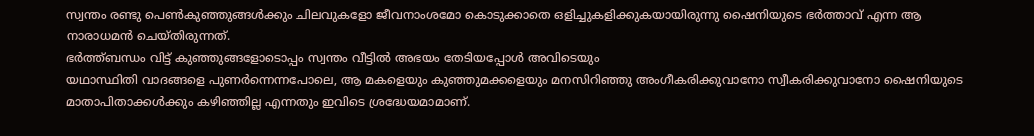സ്വന്തം രണ്ടു പെൺകുഞ്ഞുങ്ങൾക്കും ചിലവുകളോ ജീവനാംശമോ കൊടുക്കാതെ ഒളിച്ചുകളിക്കുകയായിരുന്നു ഷൈനിയുടെ ഭർത്താവ് എന്ന ആ നാരാധമൻ ചെയ്തിരുന്നത്.
ഭർത്ത്ബന്ധം വിട്ട് കുഞ്ഞുങ്ങളോടൊപ്പം സ്വന്തം വീട്ടിൽ അഭയം തേടിയപ്പോൾ അവിടെയും
യഥാസ്ഥിതി വാദങ്ങളെ പുണർന്നെന്നപോലെ, ആ മകളെയും കുഞ്ഞുമക്കളെയും മനസിറിഞ്ഞു അംഗീകരിക്കുവാനോ സ്വീകരിക്കുവാനോ ഷൈനിയുടെ മാതാപിതാക്കൾക്കും കഴിഞ്ഞില്ല എന്നതും ഇവിടെ ശ്രദ്ധേയമാമാണ്.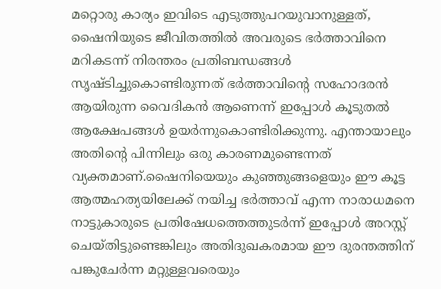മറ്റൊരു കാര്യം ഇവിടെ എടുത്തുപറയുവാനുള്ളത്, ഷൈനിയുടെ ജീവിതത്തിൽ അവരുടെ ഭർത്താവിനെ മറികടന്ന് നിരന്തരം പ്രതിബന്ധങ്ങൾ സൃഷ്ടിച്ചുകൊണ്ടിരുന്നത് ഭർത്താവിന്റെ സഹോദരൻ ആയിരുന്ന വൈദികൻ ആണെന്ന് ഇപ്പോൾ കൂടുതൽ ആക്ഷേപങ്ങൾ ഉയർന്നുകൊണ്ടിരിക്കുന്നു. എന്തായാലും അതിന്റെ പിന്നിലും ഒരു കാരണമുണ്ടെന്നത് വ്യക്തമാണ്.ഷൈനിയെയും കുഞ്ഞുങ്ങളെയും ഈ കൂട്ട ആത്മഹത്യയിലേക്ക് നയിച്ച ഭർത്താവ് എന്ന നാരാധമനെ നാട്ടുകാരുടെ പ്രതിഷേധത്തെത്തുടർന്ന് ഇപ്പോൾ അറസ്റ്റ് ചെയ്തിട്ടുണ്ടെങ്കിലും അതിദുഖകരമായ ഈ ദുരന്തത്തിന് പങ്കുചേർന്ന മറ്റുള്ളവരെയും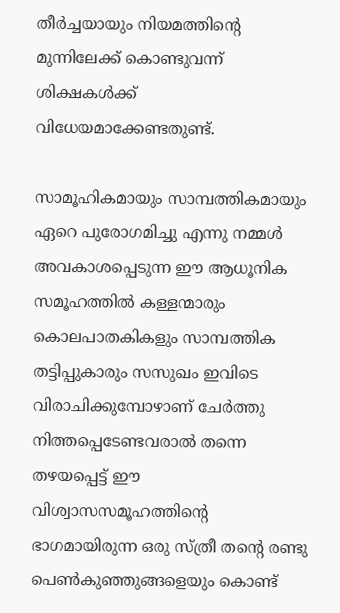തീർച്ചയായും നിയമത്തിന്റെ മുന്നിലേക്ക് കൊണ്ടുവന്ന് ശിക്ഷകൾക്ക് വിധേയമാക്കേണ്ടതുണ്ട്.

സാമൂഹികമായും സാമ്പത്തികമായും ഏറെ പുരോഗമിച്ചു എന്നു നമ്മൾ അവകാശപ്പെടുന്ന ഈ ആധൂനിക സമൂഹത്തിൽ കള്ളന്മാരും കൊലപാതകികളും സാമ്പത്തിക തട്ടിപ്പുകാരും സസുഖം ഇവിടെ വിരാചിക്കുമ്പോഴാണ് ചേർത്തു നിത്തപ്പെടേണ്ടവരാൽ തന്നെ തഴയപ്പെട്ട് ഈ വിശ്വാസസമൂഹത്തിന്റെ ഭാഗമായിരുന്ന ഒരു സ്ത്രീ തന്റെ രണ്ടു പെൺകുഞ്ഞുങ്ങളെയും കൊണ്ട്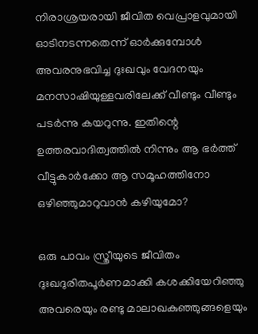നിരാശ്രയരായി ജീവിത വെപ്രാളവുമായി ഓടിനടന്നതെന്ന് ഓർക്കുമ്പോൾ അവരനുഭവിച്ച ദുഃഖവും വേദനയും മനസാഷിയുള്ളവരിലേക്ക് വീണ്ടും വീണ്ടും പടർന്നു കയറുന്നു. ഇതിന്റെ ഉത്തരവാദിത്വത്തിൽ നിന്നും ആ ഭർത്ത് വീട്ടുകാർക്കോ ആ സമൂഹത്തിനോ ഒഴിഞ്ഞുമാറുവാൻ കഴിയുമോ?

ഒരു പാവം സ്ത്രീയുടെ ജീവിതം ദുഃഖദുരിതപൂർണമാക്കി കശക്കിയേറിഞ്ഞു അവരെയും രണ്ടു മാലാഖകുഞ്ഞുങ്ങളെയും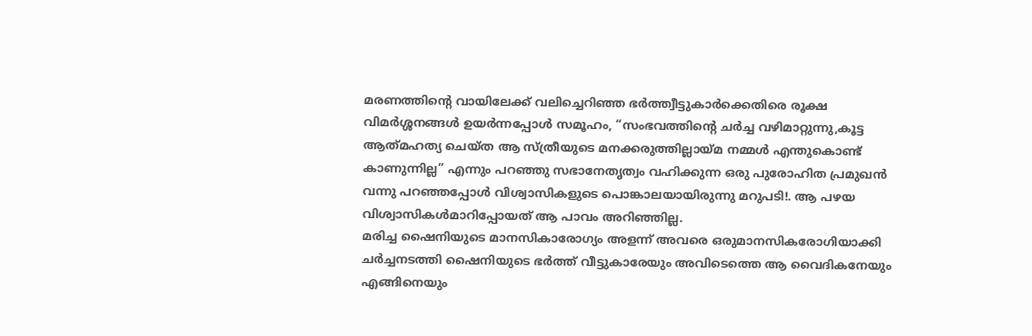മരണത്തിന്റെ വായിലേക്ക് വലിച്ചെറിഞ്ഞ ഭർത്ത്വീട്ടുകാർക്കെതിരെ രൂക്ഷ വിമർശ്ശനങ്ങൾ ഉയർന്നപ്പോൾ സമൂഹം, “സംഭവത്തിന്റെ ചർച്ച വഴിമാറ്റുന്നു,കൂട്ട ആത്‍മഹത്യ ചെയ്ത ആ സ്ത്രീയുടെ മനക്കരുത്തില്ലായ്മ നമ്മൾ എന്തുകൊണ്ട് കാണുന്നില്ല” എന്നും പറഞ്ഞു സഭാനേതൃത്വം വഹിക്കുന്ന ഒരു പുരോഹിത പ്രമുഖൻ വന്നു പറഞ്ഞപ്പോൾ വിശ്വാസികളുടെ പൊങ്കാലയായിരുന്നു മറുപടി!. ആ പഴയ വിശ്വാസികൾമാറിപ്പോയത് ആ പാവം അറിഞ്ഞില്ല.
മരിച്ച ഷൈനിയുടെ മാനസികാരോഗ്യം അളന്ന് അവരെ ഒരുമാനസികരോഗിയാക്കി ചർച്ചനടത്തി ഷൈനിയുടെ ഭർത്ത് വീട്ടുകാരേയും അവിടെത്തെ ആ വൈദികനേയും എങ്ങിനെയും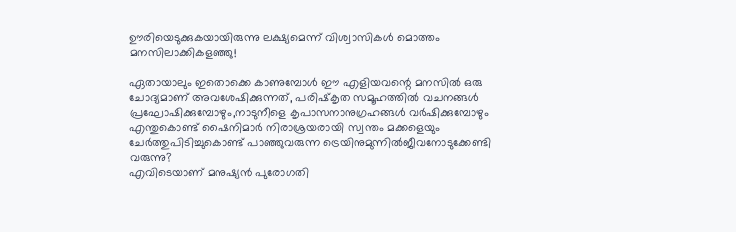ഊരിയെടുക്കുകയായിരുന്നു ലക്ഷ്യമെന്ന് വിശ്വാസികൾ മൊത്തം മനസിലാക്കികളഞ്ഞു!

ഏതായാലും ഇതൊക്കെ കാണുമ്പോൾ ഈ എളിയവന്റെ മനസിൽ ഒരു ചോദ്യമാണ് അവശേഷിക്കുന്നത്, പരിഷ്‌കൃത സമൂഹത്തിൽ വചനങ്ങൾ പ്രഘോഷിക്കുമ്പോഴും,നാടുനീളെ കൃപാസനാനുഗ്രഹങ്ങൾ വർഷിക്കുമ്പോഴും എന്തുകൊണ്ട് ഷൈനിമാർ നിരാശ്രയരായി സ്വന്തം മക്കളെയും ചേർത്തുപിടിച്ചുകൊണ്ട് പാഞ്ഞുവരുന്ന ട്രെയിനുമുന്നിൽജീവനോടുക്കേണ്ടി വരുന്നു?
എവിടെയാണ് മനുഷ്യൻ പുരോഗതി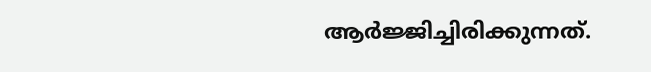ആർജ്ജിച്ചിരിക്കുന്നത്.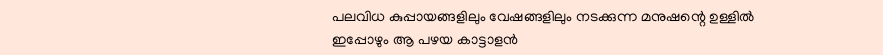പലവിധ കുപ്പായങ്ങളിലും വേഷങ്ങളിലും നടക്കുന്ന മനുഷന്റെ ഉള്ളിൽ ഇപ്പോഴും ആ പഴയ കാട്ടാളൻ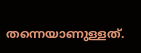തന്നെയാണുള്ളത്.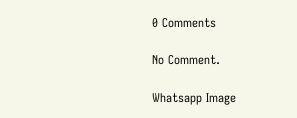0 Comments

No Comment.

Whatsapp Image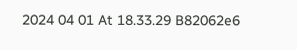2024 04 01 At 18.33.29 B82062e6